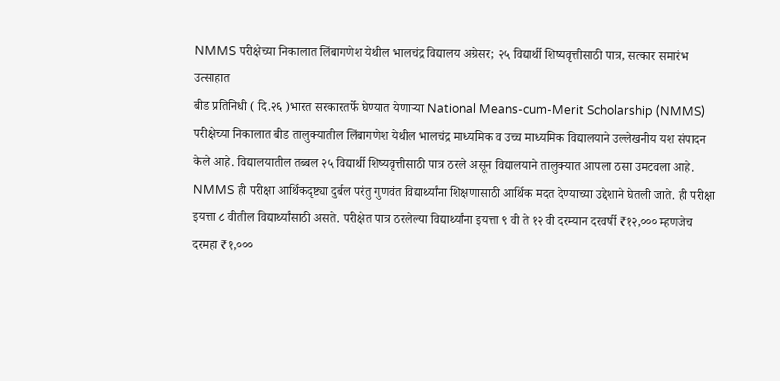NMMS परीक्षेच्या निकालात लिंबागणेश येथील भालचंद्र विद्यालय अग्रेसर; २५ विद्यार्थी शिष्यवृत्तीसाठी पात्र, सत्कार समारंभ उत्साहात
बीड प्रतिनिधी ( दि.२६ )भारत सरकारतर्फे घेण्यात येणाऱ्या National Means-cum-Merit Scholarship (NMMS) परीक्षेच्या निकालात बीड तालुक्यातील लिंबागणेश येथील भालचंद्र माध्यमिक व उच्च माध्यमिक विद्यालयाने उल्लेखनीय यश संपादन केले आहे. विद्यालयातील तब्बल २५ विद्यार्थी शिष्यवृत्तीसाठी पात्र ठरले असून विद्यालयाने तालुक्यात आपला ठसा उमटवला आहे.
NMMS ही परीक्षा आर्थिकदृष्ट्या दुर्बल परंतु गुणवंत विद्यार्थ्यांना शिक्षणासाठी आर्थिक मदत देण्याच्या उद्देशाने घेतली जाते. ही परीक्षा इयत्ता ८ वीतील विद्यार्थ्यांसाठी असते. परीक्षेत पात्र ठरलेल्या विद्यार्थ्यांना इयत्ता ९ वी ते १२ वी दरम्यान दरवर्षी ₹१२,००० म्हणजेच दरमहा ₹१,०००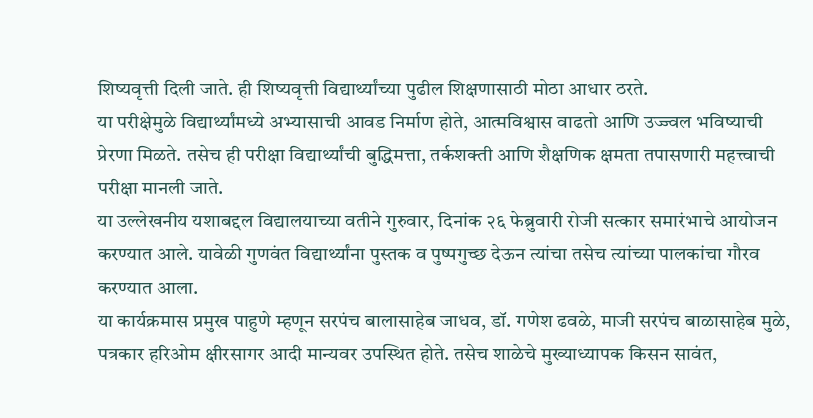शिष्यवृत्ती दिली जाते. ही शिष्यवृत्ती विद्यार्थ्यांच्या पुढील शिक्षणासाठी मोठा आधार ठरते.
या परीक्षेमुळे विद्यार्थ्यांमध्ये अभ्यासाची आवड निर्माण होते, आत्मविश्वास वाढतो आणि उज्ज्वल भविष्याची प्रेरणा मिळते. तसेच ही परीक्षा विद्यार्थ्यांची बुद्धिमत्ता, तर्कशक्ती आणि शैक्षणिक क्षमता तपासणारी महत्त्वाची परीक्षा मानली जाते.
या उल्लेखनीय यशाबद्दल विद्यालयाच्या वतीने गुरुवार, दिनांक २६ फेब्रुवारी रोजी सत्कार समारंभाचे आयोजन करण्यात आले. यावेळी गुणवंत विद्यार्थ्यांना पुस्तक व पुष्पगुच्छ देऊन त्यांचा तसेच त्यांच्या पालकांचा गौरव करण्यात आला.
या कार्यक्रमास प्रमुख पाहुणे म्हणून सरपंच बालासाहेब जाधव, डॉ. गणेश ढवळे, माजी सरपंच बाळासाहेब मुळे, पत्रकार हरिओम क्षीरसागर आदी मान्यवर उपस्थित होते. तसेच शाळेचे मुख्याध्यापक किसन सावंत,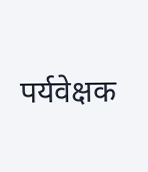पर्यवेक्षक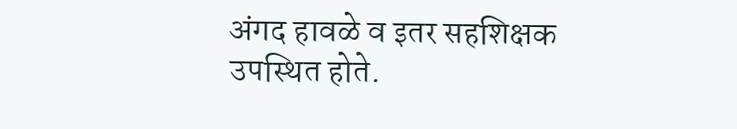अंगद हावळे व इतर सहशिक्षक उपस्थित होते.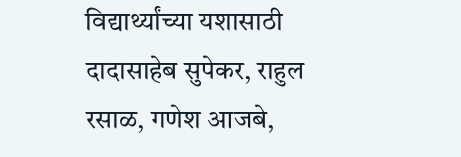विद्यार्थ्यांच्या यशासाठी दादासाहेब सुपेकर, राहुल रसाळ, गणेश आजबे,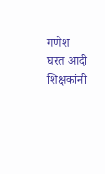गणेश घरत आदी शिक्षकांनी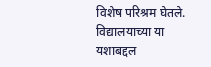विशेष परिश्रम घेतले. विद्यालयाच्या या यशाबद्दल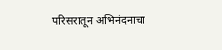परिसरातून अभिनंदनाचा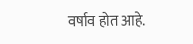वर्षाव होत आहे.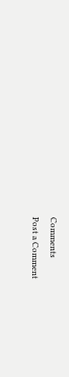Comments
Post a Comment